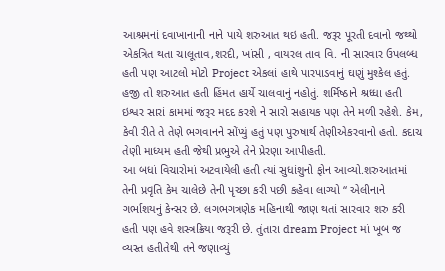આશ્રમનાં દવાખાનાની નાને પાયે શરુઆત થઇ હતી. જરૂર પૂરતી દવાનો જથ્થો એકત્રિત થતા ચાલૂતાવ,શરદી, ખાંસી , વાયરલ તાવ વિ. ની સારવાર ઉપલબ્ધ હતી પણ આટલો મોટો Project એકલાં હાથે પારપાડવાનું ઘણું મુશ્કેલ હતું. હજી તો શરુઆત હતી હિંમત હાર્યે ચાલવાનું નહોતું. શર્મિષ્ઠાને શ્રધ્ધા હતી ઇશ્વર સારાં કામમાં જરૂર મદદ કરશે ને સારો સહાયક પણ તેને મળી રહેશે. કેમ, કેવી રીતે તે તેણે ભગવાનને સોંપ્યું હતું પણ પુરુષાર્થ તેણીએકરવાનો હતો. કદાચ તેણી માધ્યમ હતી જેથી પ્રભુએ તેને પ્રેરણા આપીહતી.
આ બધાં વિચારોમાં અટવાયેલી હતી ત્યાં સુધાંશુનો ફોન આવ્યો.શરુઆતમાં તેની પ્રવૃતિ કેમ ચાલેછે તેની પૃચ્છા કરી પછી કહેવા લાગ્યો “ એલીનાને ગર્ભાશયનું કેન્સર છે. લગભગત્રણેક મહિનાથી જાણ થતાં સારવાર શરુ કરી હતી પણ હવે શસ્ત્રક્રિયા જરૂરી છે. તુંતારા dream Project માં ખૂબ જ વ્યસ્ત હતીતેથી તને જણાવ્યું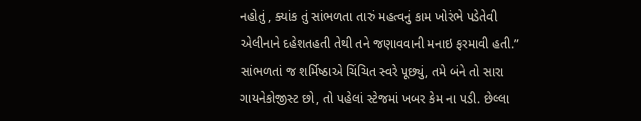નહોતું , ક્યાંક તું સાંભળતા તારું મહત્વનું કામ ખોરંભે પડેતેવી
એલીનાને દહેશતહતી તેથી તને જણાવવાની મનાઇ ફરમાવી હતી.” સાંભળતાં જ શર્મિષ્ઠાએ ચિંચિત સ્વરે પૂછ્યું, તમે બંને તો સારા ગાયનેકોજીસ્ટ છો, તો પહેલાં સ્ટેજમાં ખબર કેમ ના પડી. છેલ્લા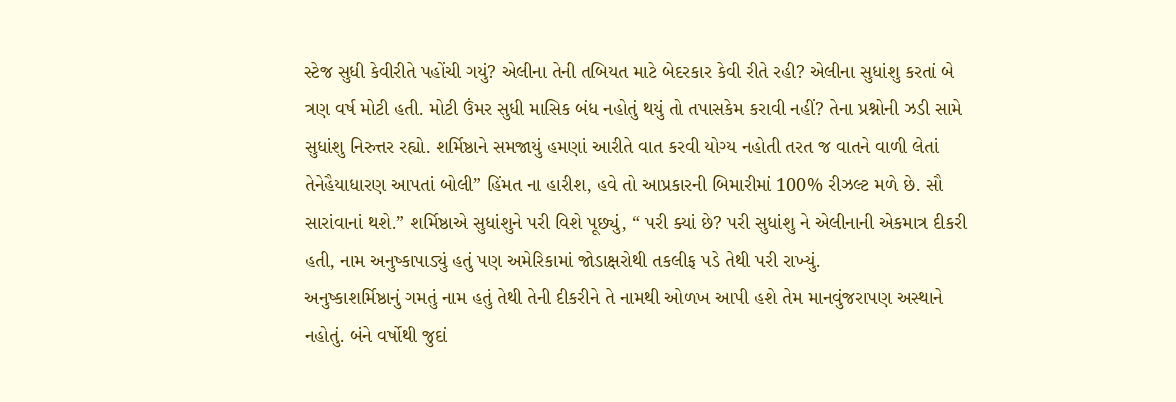સ્ટેજ સુધી કેવીરીતે પહોંચી ગયું? એલીના તેની તબિયત માટે બેદરકાર કેવી રીતે રહી? એલીના સુધાંશુ કરતાં બે ત્રણ વર્ષ મોટી હતી. મોટી ઉંમર સુધી માસિક બંધ નહોતું થયું તો તપાસકેમ કરાવી નહીં? તેના પ્રશ્નોની ઝડી સામે સુધાંશુ નિરુત્તર રહ્યો. શર્મિષ્ઠાને સમજાયું હમણાં આરીતે વાત કરવી યોગ્ય નહોતી તરત જ વાતને વાળી લેતાં તેનેહૈયાધારણ આપતાં બોલી” હિંમત ના હારીશ, હવે તો આપ્રકારની બિમારીમાં 100% રીઝલ્ટ મળે છે. સૌ સારાંવાનાં થશે.” શર્મિષ્ઠાએ સુધાંશુને પરી વિશે પૂછ્યું, “ પરી ક્યાં છે? પરી સુધાંશુ ને એલીનાની એકમાત્ર દીકરી હતી, નામ અનુષ્કાપાડ્યું હતું પણ અમેરિકામાં જોડાક્ષરોથી તકલીફ પડે તેથી પરી રાખ્યું.
અનુષ્કાશર્મિષ્ઠાનું ગમતું નામ હતું તેથી તેની દીકરીને તે નામથી ઓળખ આપી હશે તેમ માનવુંજરાપણ અસ્થાને નહોતું. બંને વર્ષોથી જુદાં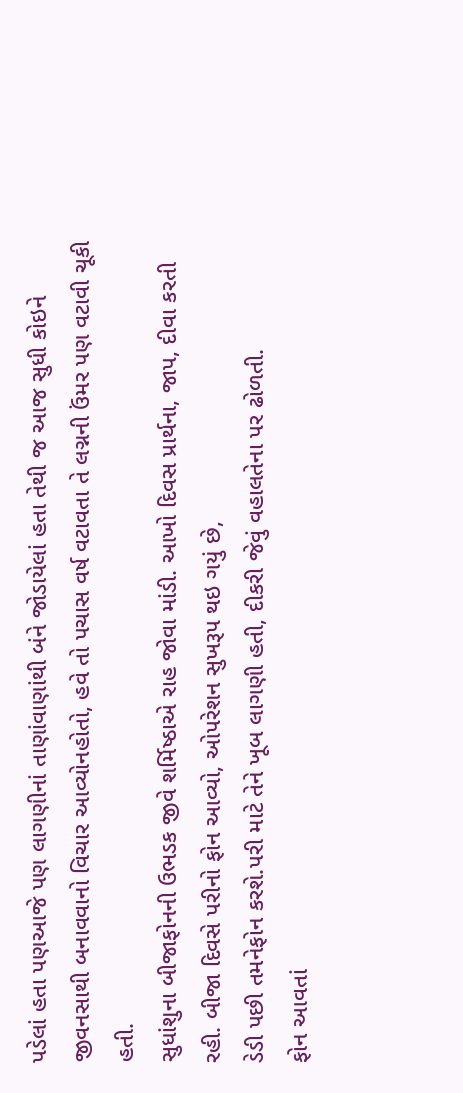પડેલાં હતા પણઆજે પણ લાગણીનાં તાણાંવાણાંથી બંને જોડાયેલાં હતા તેથી જ આજ સુધી કોઇને જીવનસાથી બનાવવાનો વિચાર આવ્યોનહોતો, હવે તો પચાસ વર્ષ વટાવતા તે લગ્નની ઉંમર પણ વટાવી ચૂકી હતી.
સુધાંશુના બીજાફોનની ઉભડક જીવે શર્મિષ્ઠાએ રાહ જોવા માંડી. આખો દિવસ પ્રાર્થના, જાપ, દીવા કરતી રહી. બીજા દિવસે પરીનો ફોન આવ્યો, ઓપરેશન સુખરૂપ થઇ ગયું છે,
ડેડી પછી તમનેફોન કરશે.પરી માટે તેને ખૂબ લાગણી હતી, દીકરી જેવું વહાલતેના પર ઢોળતી.
ફોન આવતાં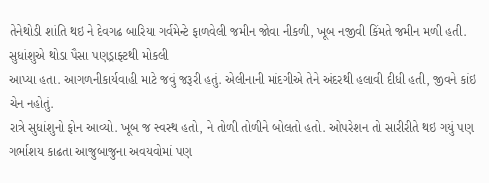તેનેથોડી શાંતિ થઇ ને દેવગઢ બારિયા ગર્વમેન્ટે ફાળવેલી જમીન જોવા નીકળી, ખૂબ નજીવી કિંમતે જમીન મળી હતી. સુધાંશુએ થોડા પૈસા પણડ્રાફ્ટથી મોકલી
આપ્યા હતા. આગળનીકાર્યવાહી માટે જવું જરૂરી હતું. એલીનાની માંદગીએ તેને અંદરથી હલાવી દીધી હતી, જીવને કાંઇ ચેન નહોતું.
રાત્રે સુધાંશુનો ફોન આવ્યો. ખૂબ જ સ્વસ્થ હતો, ને તોળી તોળીને બોલતો હતો. ઓપરેશન તો સારીરીતે થઇ ગયું પણ ગર્ભાશય કાઢતા આજુબાજુના અવયવોમાં પણ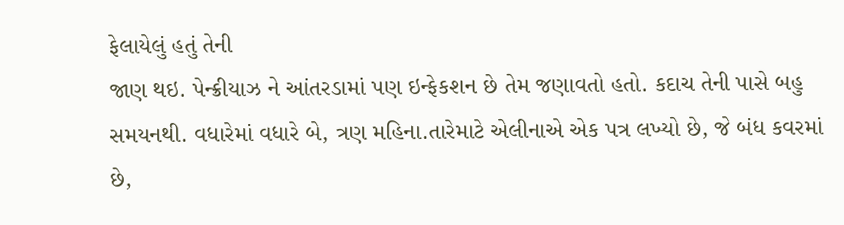ફેલાયેલું હતું તેની
જાણ થઇ. પેન્ક્રીયાઝ ને આંતરડામાં પણ ઇન્ફેકશન છે તેમ જણાવતો હતો. કદાચ તેની પાસે બહુ સમયનથી. વધારેમાં વધારે બે, ત્રણ મહિના.તારેમાટે એલીનાએ એક પત્ર લખ્યો છે, જે બંધ કવરમાં છે,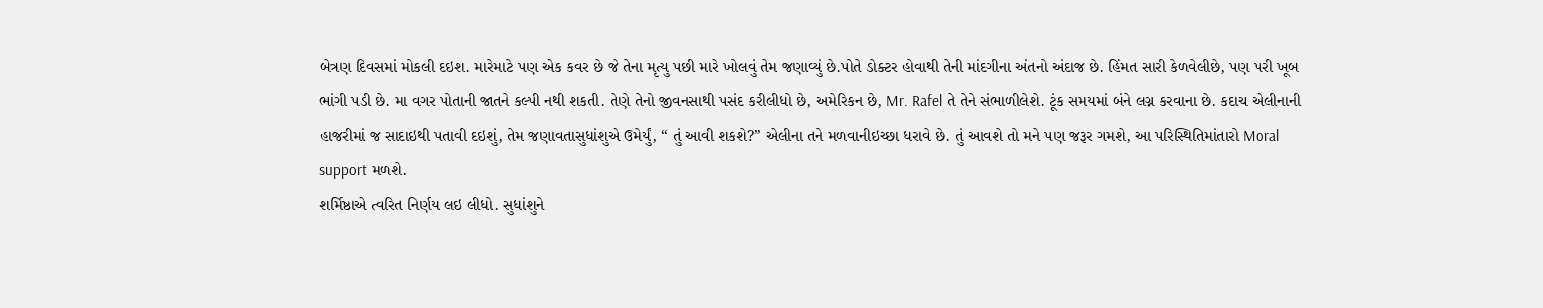બેત્રણ દિવસમાં મોકલી દઇશ. મારેમાટે પણ એક કવર છે જે તેના મૃત્યુ પછી મારે ખોલવું તેમ જણાવ્યું છે.પોતે ડોક્ટર હોવાથી તેની માંદગીના અંતનો અંદાજ છે. હિંમત સારી કેળવેલીછે, પણ પરી ખૂબ ભાંગી પડી છે. મા વગર પોતાની જાતને કલ્પી નથી શકતી. તેણે તેનો જીવનસાથી પસંદ કરીલીધો છે, અમેરિકન છે, Mr. Rafel તે તેને સંભાળીલેશે. ટૂંક સમયમાં બંને લગ્ન કરવાના છે. કદાચ એલીનાની હાજરીમાં જ સાદાઇથી પતાવી દઇશું, તેમ જણાવતાસુધાંશુએ ઉમેર્યું, “ તું આવી શકશે?” એલીના તને મળવાનીઇચ્છા ધરાવે છે. તું આવશે તો મને પણ જરૂર ગમશે, આ પરિસ્થિતિમાંતારો Moral support મળશે.
શર્મિષ્ઠાએ ત્વરિત નિર્ણય લઇ લીધો. સુધાંશુને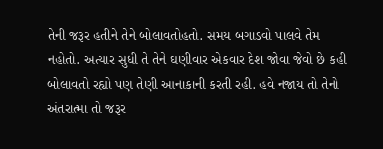તેની જરૂર હતીને તેને બોલાવતોહતો. સમય બગાડવો પાલવે તેમ નહોતો. અત્યાર સુધી તે તેને ઘણીવાર એકવાર દેશ જોવા જેવો છે કહી બોલાવતો રહ્યો પણ તેણી આનાકાની કરતી રહી. હવે નજાય તો તેનો અંતરાત્મા તો જરૂર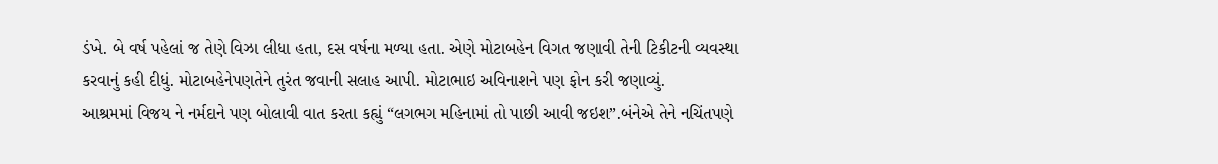ડંખે. બે વર્ષ પહેલાં જ તેણે વિઝા લીધા હતા, દસ વર્ષના મળ્યા હતા. એણે મોટાબહેન વિગત જણાવી તેની ટિકીટની વ્યવસ્થા કરવાનું કહી દીધું. મોટાબહેનેપણતેને તુરંત જવાની સલાહ આપી. મોટાભાઇ અવિનાશને પણ ફોન કરી જણાવ્યું.
આશ્રમમાં વિજય ને નર્મદાને પણ બોલાવી વાત કરતા કહ્યું “લગભગ મહિનામાં તો પાછી આવી જઇશ”.બંનેએ તેને નચિંતપણે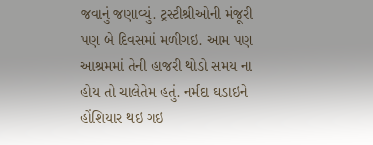જવાનું જણાવ્યું. ટ્રસ્ટીશ્રીઓની મંજૂરી પણ બે દિવસમાં મળીગઇ. આમ પણ આશ્રમમાં તેની હાજરી થોડો સમય ના હોય તો ચાલેતેમ હતું. નર્મદા ઘડાઇને હોંશિયાર થઇ ગઇ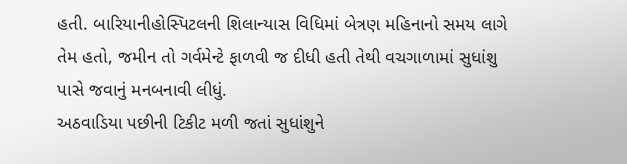હતી. બારિયાનીહોસ્પિટલની શિલાન્યાસ વિધિમાં બેત્રણ મહિનાનો સમય લાગે તેમ હતો, જમીન તો ગર્વમેન્ટે ફાળવી જ દીધી હતી તેથી વચગાળામાં સુધાંશુ પાસે જવાનું મનબનાવી લીધું.
અઠવાડિયા પછીની ટિકીટ મળી જતાં સુધાંશુને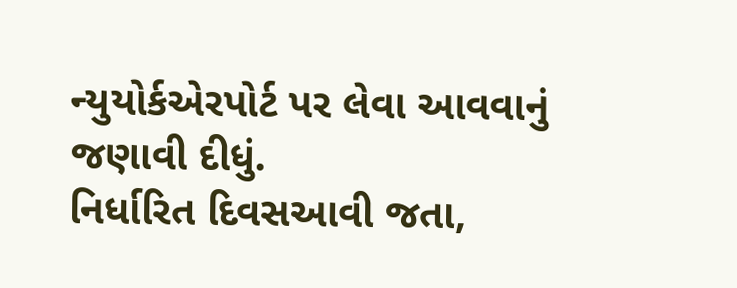ન્યુયોર્કએરપોર્ટ પર લેવા આવવાનું જણાવી દીધું.
નિર્ધારિત દિવસઆવી જતા,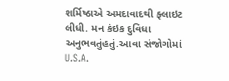શર્મિષ્ઠાએ અમદાવાદથી ફ્લાઇટ લીધી. મન કંઇક દુવિધા અનુભવતુંહતું.આવા સંજોગોમાં U.S.A.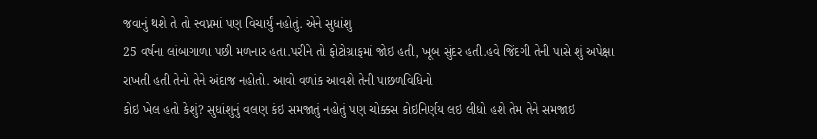જવાનું થશે તે તો સ્વપ્નમાં પણ વિચાર્યું નહોતું. એને સુધાંશુ
25 વર્ષના લાંબાગાળા પછી મળનાર હતા.પરીને તો ફોટોગ્રાફમાં જોઇ હતી, ખૂબ સુંદર હતી.હવે જિંદગી તેની પાસે શું અપેક્ષા રાખતી હતી તેનો તેને અંદાજ નહોતો. આવો વળાંક આવશે તેની પાછળવિધિનો
કોઇ ખેલ હતો કેશું? સુધાંશુનું વલણ કંઇ સમજાતું નહોતું પણ ચોક્કસ કોઇનિર્ણય લઇ લીધો હશે તેમ તેને સમજાઇ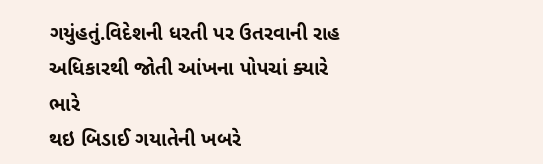ગયુંહતું.વિદેશની ધરતી પર ઉતરવાની રાહ અધિકારથી જોતી આંખના પોપચાં ક્યારે ભારે
થઇ બિડાઈ ગયાતેની ખબરે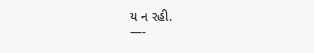ય ન રહી.
—-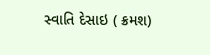સ્વાતિ દેસાઇ ( ક્રમશ)